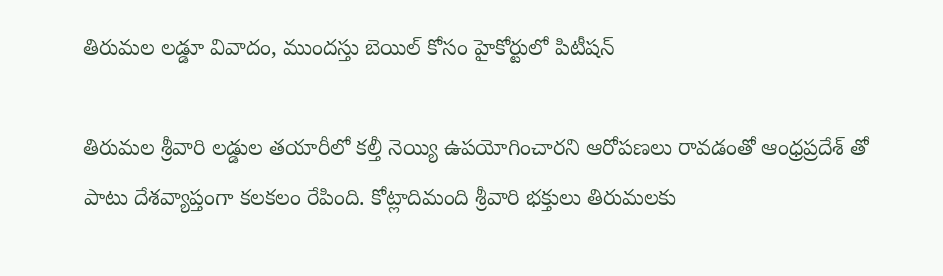తిరుమల లడ్డూ వివాదం, ముందస్తు బెయిల్ కోసం హైకోర్టులో పిటీషన్

తిరుమల శ్రీవారి లడ్డుల తయారీలో కల్తీ నెయ్యి ఉపయోగించారని ఆరోపణలు రావడంతో ఆంధ్రప్రదేశ్ తో పాటు దేశవ్యాప్తంగా కలకలం రేపింది. కోట్లాదిమంది శ్రీవారి భక్తులు తిరుమలకు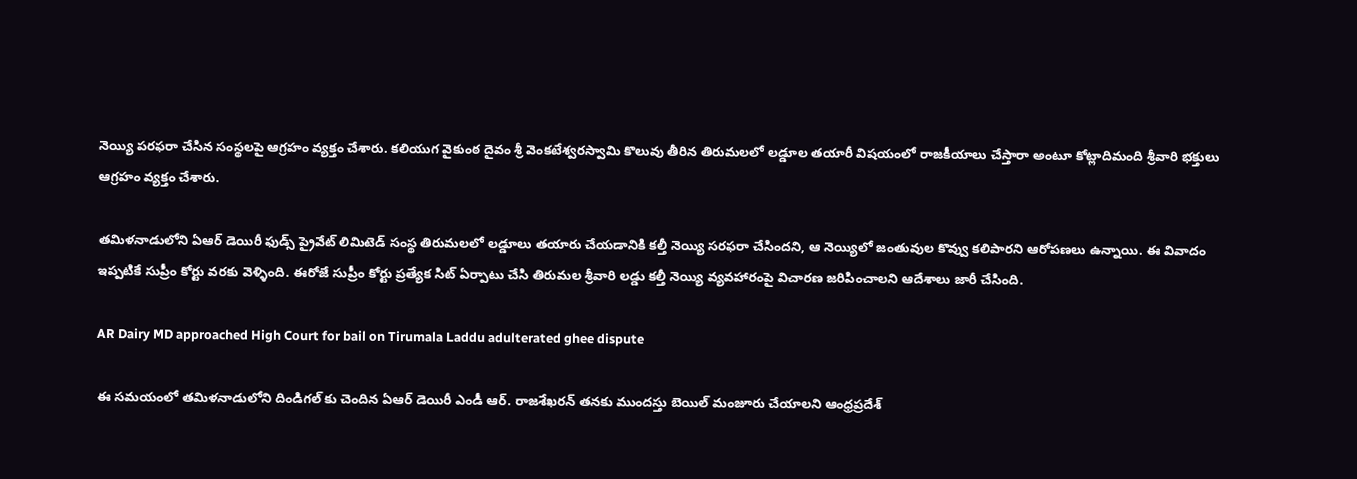నెయ్యి పరఫరా చేసిన సంస్థలపై ఆగ్రహం వ్యక్తం చేశారు. కలియుగ వైకుంఠ దైవం శ్రీ వెంకటేశ్వరస్వామి కొలువు తీరిన తిరుమలలో లడ్డూల తయారీ విషయంలో రాజకీయాలు చేస్తారా అంటూ కోట్లాదిమంది శ్రీవారి భక్తులు ఆగ్రహం వ్యక్తం చేశారు.

తమిళనాడులోని ఏఆర్ డెయిరీ ఫుడ్స్ ప్రైవేట్ లిమిటెడ్ సంస్థ తిరుమలలో లడ్డూలు తయారు చేయడానికి కల్తీ నెయ్యి సరఫరా చేసిందని, ఆ నెయ్యిలో జంతువుల కొవ్వు కలిపారని ఆరోపణలు ఉన్నాయి. ఈ వివాదం ఇప్పటికే సుప్రీం కోర్టు వరకు వెళ్ళింది. ఈరోజే సుప్రీం కోర్టు ప్రత్యేక సిట్ ఏర్పాటు చేసి తిరుమల శ్రీవారి లడ్డు కల్తీ నెయ్యి వ్యవహారంపై విచారణ జరిపించాలని ఆదేశాలు జారీ చేసింది.

AR Dairy MD approached High Court for bail on Tirumala Laddu adulterated ghee dispute

ఈ సమయంలో తమిళనాడులోని దిండిగల్ కు చెందిన ఏఆర్ డెయిరీ ఎండీ ఆర్. రాజశేఖరన్ తనకు ముందస్తు బెయిల్ మంజూరు చేయాలని ఆంధ్రప్రదేశ్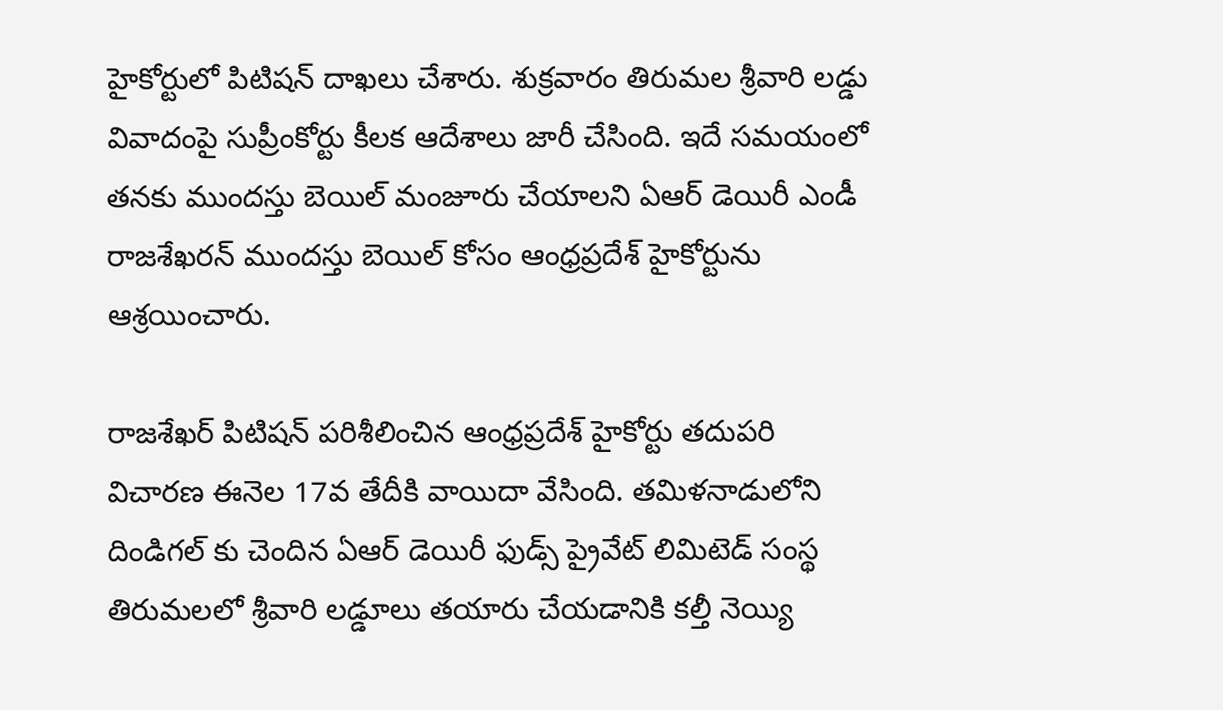హైకోర్టులో పిటిషన్ దాఖలు చేశారు. శుక్రవారం తిరుమల శ్రీవారి లడ్డు వివాదంపై సుప్రీంకోర్టు కీలక ఆదేశాలు జారీ చేసింది. ఇదే సమయంలో తనకు ముందస్తు బెయిల్ మంజూరు చేయాలని ఏఆర్ డెయిరీ ఎండీ రాజశేఖరన్ ముందస్తు బెయిల్ కోసం ఆంధ్రప్రదేశ్ హైకోర్టును ఆశ్రయించారు.

రాజశేఖర్ పిటిషన్ పరిశీలించిన ఆంధ్రప్రదేశ్ హైకోర్టు తదుపరి విచారణ ఈనెల 17వ తేదీకి వాయిదా వేసింది. తమిళనాడులోని దిండిగల్ కు చెందిన ఏఆర్ డెయిరీ ఫుడ్స్ ప్రైవేట్ లిమిటెడ్ సంస్థ తిరుమలలో శ్రీవారి లడ్డూలు తయారు చేయడానికి కల్తీ నెయ్యి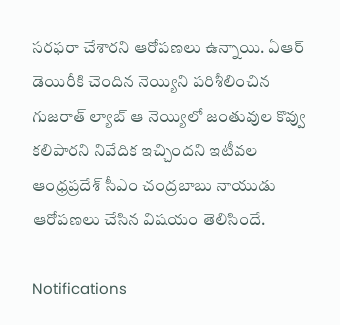సరఫరా చేశారని ఆరోపణలు ఉన్నాయి. ఏఆర్ డెయిరీకి చెందిన నెయ్యిని పరిశీలించిన గుజరాత్ ల్యాబ్ ఆ నెయ్యిలో జంతువుల కొవ్వు కలిపారని నివేదిక ఇచ్చిందని ఇటీవల ఆంధ్రప్రదేశ్ సీఎం చంద్రబాబు నాయుడు ఆరోపణలు చేసిన విషయం తెలిసిందే.

Notifications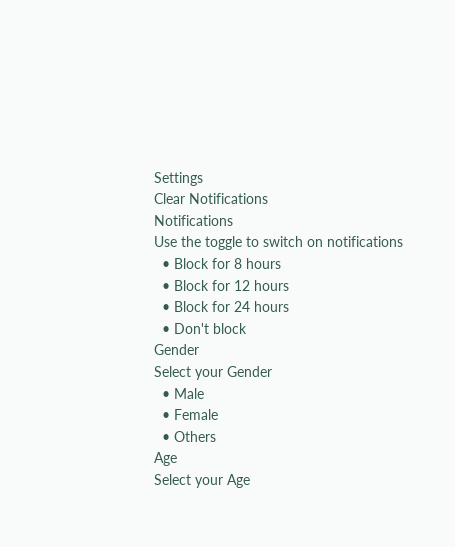Settings
Clear Notifications
Notifications
Use the toggle to switch on notifications
  • Block for 8 hours
  • Block for 12 hours
  • Block for 24 hours
  • Don't block
Gender
Select your Gender
  • Male
  • Female
  • Others
Age
Select your Age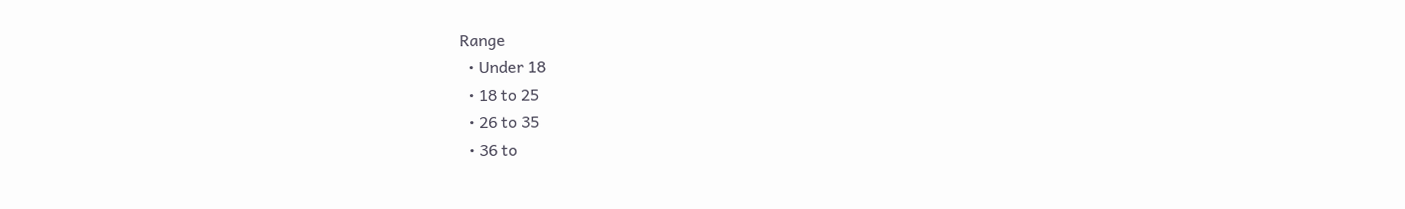Range
  • Under 18
  • 18 to 25
  • 26 to 35
  • 36 to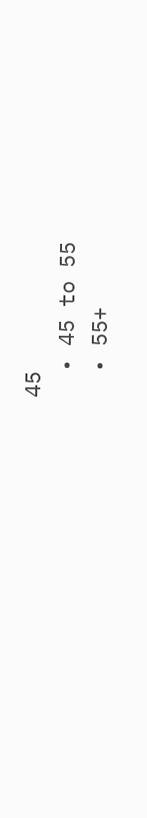45
  • 45 to 55
  • 55+